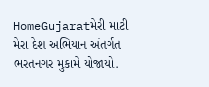HomeGujaratમેરી માટી મેરા દેશ અભિયાન અંતર્ગત ભરતનગર મુકામે યોજાયો.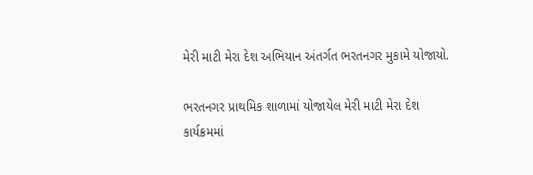મેરી માટી મેરા દેશ અભિયાન અંતર્ગત ભરતનગર મુકામે યોજાયો.

ભરતનગર પ્રાથમિક શાળામાં યોજાયેલ મેરી માટી મેરા દેશ કાર્યક્રમમાં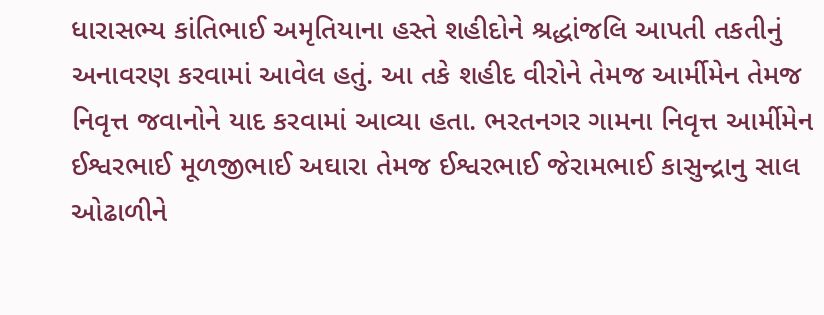ધારાસભ્ય કાંતિભાઈ અમૃતિયાના હસ્તે શહીદોને શ્રદ્ધાંજલિ આપતી તકતીનું અનાવરણ કરવામાં આવેલ હતું. આ તકે શહીદ વીરોને તેમજ આર્મીમેન તેમજ નિવૃત્ત જવાનોને યાદ કરવામાં આવ્યા હતા. ભરતનગર ગામના નિવૃત્ત આર્મીમેન ઈશ્વરભાઈ મૂળજીભાઈ અઘારા તેમજ ઈશ્વરભાઈ જેરામભાઈ કાસુન્દ્રાનુ સાલ ઓઢાળીને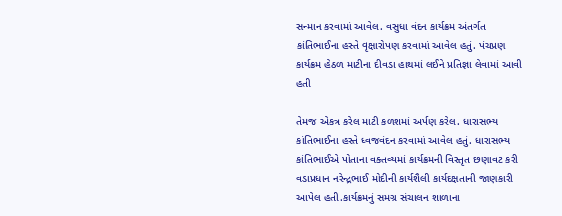સન્માન કરવામાં આવેલ. વસુધા વંદન કાર્યક્રમ અંતર્ગત કાંતિભાઈના હસ્તે વૃક્ષારોપણ કરવામાં આવેલ હતું. પંચપ્રણ કાર્યક્રમ હેઠળ માટીના દીવડા હાથમાં લઈને પ્રતિજ્ઞા લેવામાં આવી હતી

તેમજ એકત્ર કરેલ માટી કળશમાં અર્પણ કરેલ. ધારાસભ્ય કાંતિભાઈના હસ્તે ધ્વજવંદન કરવામાં આવેલ હતું. ધારાસભ્ય કાંતિભાઈએ પોતાના વક્તવ્યમાં કાર્યક્રમની વિસ્તૃત છણાવટ કરી વડાપ્રધાન નરેન્દ્રભાઈ મોદીની કાર્યશૈલી કાર્યદક્ષતાની જાણકારી આપેલ હતી.કાર્યક્રમનું સમગ્ર સંચાલન શાળાના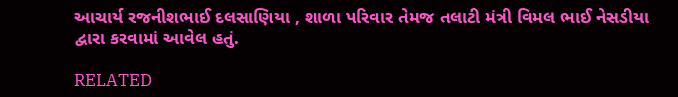આચાર્ય રજનીશભાઈ દલસાણિયા , શાળા પરિવાર તેમજ તલાટી મંત્રી વિમલ ભાઈ નેસડીયા દ્વારા કરવામાં આવેલ હતું.

RELATED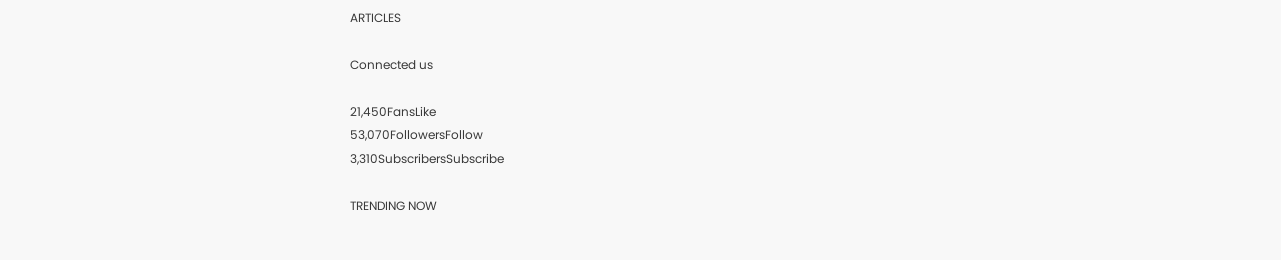ARTICLES

Connected us

21,450FansLike
53,070FollowersFollow
3,310SubscribersSubscribe

TRENDING NOW